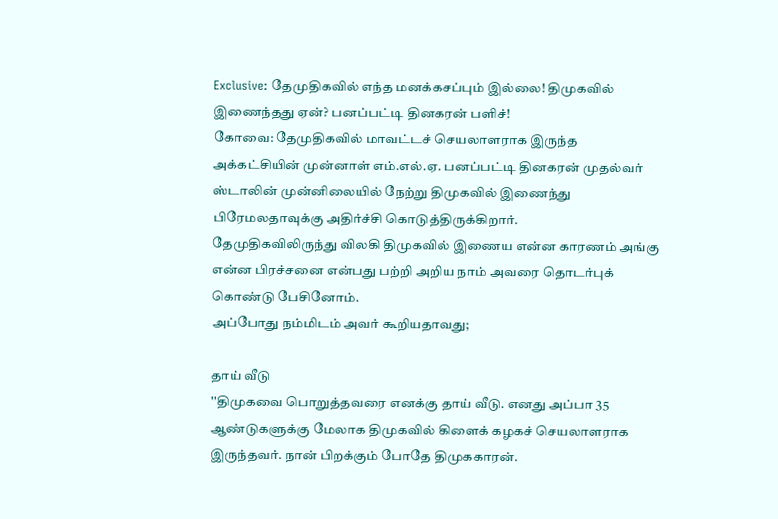Exclusive: தேமுதிகவில் எந்த மனக்கசப்பும் இல்லை! திமுகவில் இணைந்தது ஏன்? பனப்பட்டி தினகரன் பளிச்!
கோவை: தேமுதிகவில் மாவட்டச் செயலாளராக இருந்த அக்கட்சியின் முன்னாள் எம்.எல்.ஏ. பனப்பட்டி தினகரன் முதல்வர் ஸ்டாலின் முன்னிலையில் நேற்று திமுகவில் இணைந்து பிரேமலதாவுக்கு அதிர்ச்சி கொடுத்திருக்கிறார்.
தேமுதிகவிலிருந்து விலகி திமுகவில் இணைய என்ன காரணம் அங்கு என்ன பிரச்சனை என்பது பற்றி அறிய நாம் அவரை தொடர்புக் கொண்டு பேசினோம்.
அப்போது நம்மிடம் அவர் கூறியதாவது;

தாய் வீடு
''திமுகவை பொறுத்தவரை எனக்கு தாய் வீடு. எனது அப்பா 35 ஆண்டுகளுக்கு மேலாக திமுகவில் கிளைக் கழகச் செயலாளராக இருந்தவர். நான் பிறக்கும் போதே திமுககாரன்.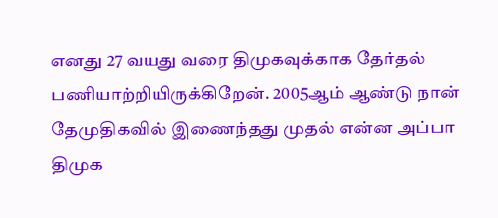எனது 27 வயது வரை திமுகவுக்காக தேர்தல் பணியாற்றியிருக்கிறேன். 2005ஆம் ஆண்டு நான் தேமுதிகவில் இணைந்தது முதல் என்ன அப்பா திமுக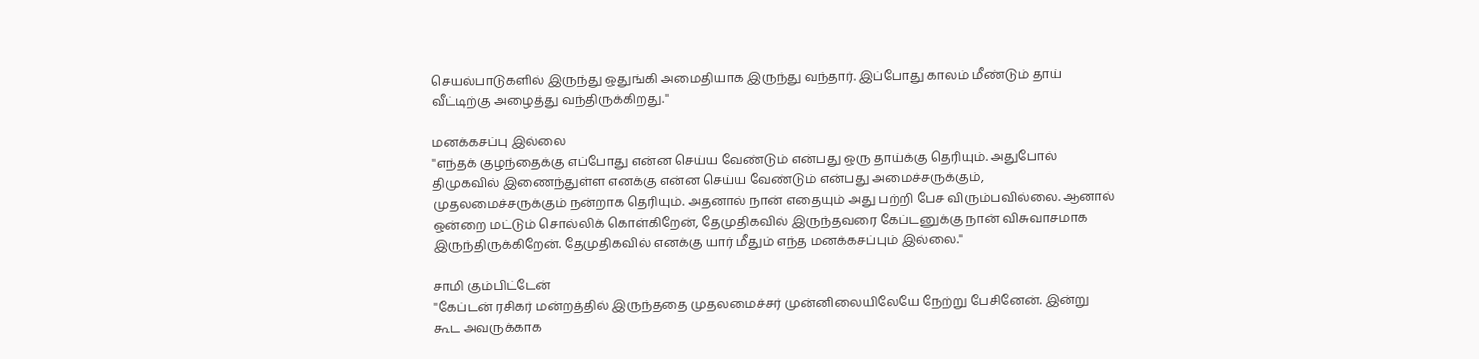செயல்பாடுகளில் இருந்து ஒதுங்கி அமைதியாக இருந்து வந்தார். இப்போது காலம் மீண்டும் தாய் வீட்டிற்கு அழைத்து வந்திருக்கிறது.''

மனக்கசப்பு இல்லை
''எந்தக் குழந்தைக்கு எப்போது என்ன செய்ய வேண்டும் என்பது ஒரு தாய்க்கு தெரியும். அதுபோல் திமுகவில் இணைந்துள்ள எனக்கு என்ன செய்ய வேண்டும் என்பது அமைச்சருக்கும், முதலமைச்சருக்கும் நன்றாக தெரியும். அதனால் நான் எதையும் அது பற்றி பேச விரும்பவில்லை. ஆனால் ஒன்றை மட்டும் சொல்லிக் கொள்கிறேன், தேமுதிகவில் இருந்தவரை கேப்டனுக்கு நான் விசுவாசமாக இருந்திருக்கிறேன். தேமுதிகவில் எனக்கு யார் மீதும் எந்த மனக்கசப்பும் இல்லை.''

சாமி கும்பிட்டேன்
''கேப்டன் ரசிகர் மன்றத்தில் இருந்ததை முதலமைச்சர் முன்னிலையிலேயே நேற்று பேசினேன். இன்று கூட அவருக்காக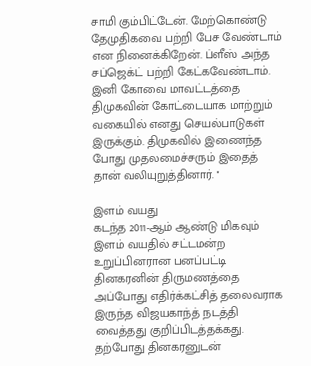சாமி கும்பிட்டேன். மேற்கொண்டு தேமுதிகவை பற்றி பேச வேண்டாம் என நினைக்கிறேன். ப்ளீஸ் அந்த சப்ஜெக்ட் பற்றி கேட்கவேண்டாம். இனி கோவை மாவட்டத்தை திமுகவின் கோட்டையாக மாற்றும் வகையில் எனது செயல்பாடுகள் இருக்கும். திமுகவில் இணைந்த போது முதலமைச்சரும் இதைத் தான் வலியுறுத்தினார். ''

இளம் வயது
கடந்த 2011-ஆம் ஆண்டு மிகவும் இளம் வயதில் சட்டமன்ற உறுப்பினரான பனப்பட்டி தினகரனின் திருமணத்தை அப்போது எதிர்க்கட்சித் தலைவராக இருந்த விஜயகாந்த் நடத்தி வைத்தது குறிப்பிடத்தக்கது. தற்போது தினகரனுடன்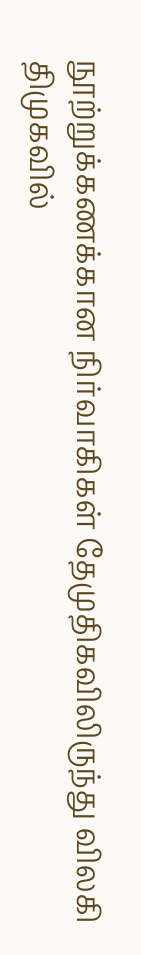நூற்றுக்கணக்கான நிர்வாகிகள் தேமுதிகவிலிருந்து விலகி திமுகவில்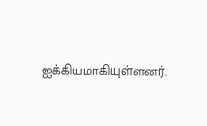ஐக்கியமாகியுள்ளனர்.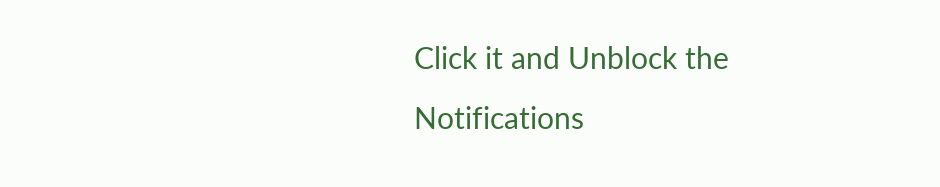Click it and Unblock the Notifications